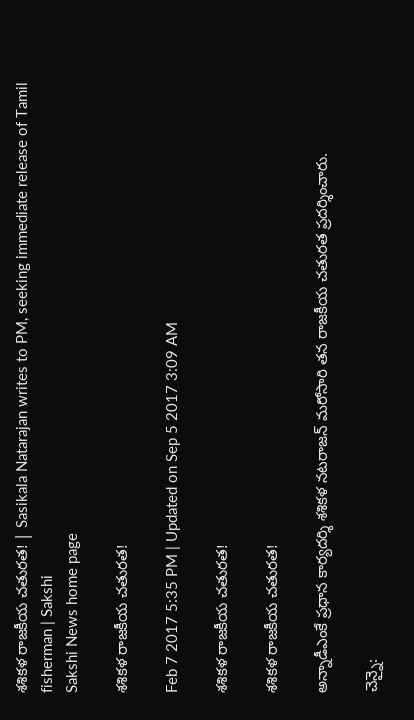శశికళ రాజకీయ చతురత! | Sasikala Natarajan writes to PM, seeking immediate release of Tamil fisherman | Sakshi
Sakshi News home page

శశికళ రాజకీయ చతురత!

Feb 7 2017 5:35 PM | Updated on Sep 5 2017 3:09 AM

శశికళ రాజకీయ చతురత!

శశికళ రాజకీయ చతురత!

అన్నాడీఎంకే ప్రధాన కార్యదర్శి శశికళ నటరాజన్ మరోసారి తన రాజకీయ చతురత ప్రదర్శించారు.

చెన్నై: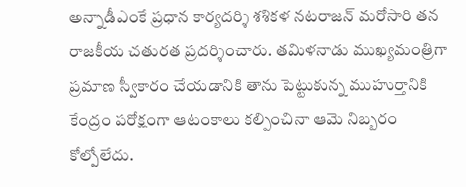అన్నాడీఎంకే ప్రధాన కార్యదర్శి శశికళ నటరాజన్ మరోసారి తన రాజకీయ చతురత ప్రదర్శించారు. తమిళనాడు ముఖ్యమంత్రిగా ప్రమాణ స్వీకారం చేయడానికి తాను పెట్టుకున్న ముహుర్తానికి కేంద్రం పరోక్షంగా ఆటంకాలు కల్పించినా ఆమె నిబ్బరం కోల్పోలేదు.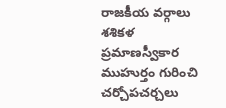రాజకీయ వర్గాలు శశికళ ప్రమాణస్వీకార ముహుర్తం గురించి చర్చోపచర్చలు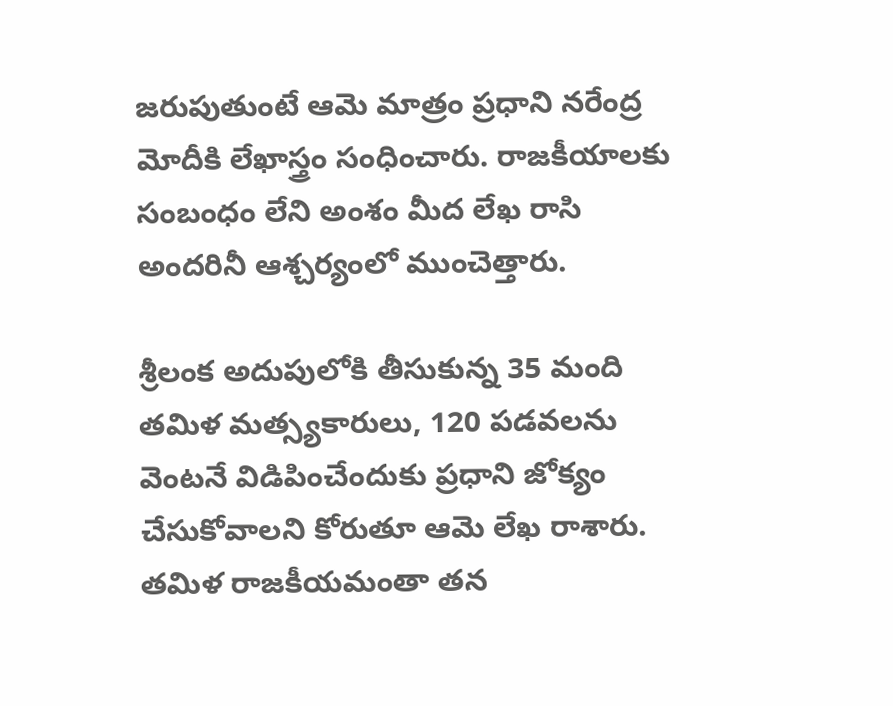జరుపుతుంటే ఆమె మాత్రం ప్రధాని నరేంద్ర మోదీకి లేఖాస్త్రం సంధించారు. రాజకీయాలకు సంబంధం లేని అంశం మీద లేఖ రాసి అందరినీ ఆశ్చర్యంలో ముంచెత్తారు.

శ్రీలంక అదుపులోకి తీసుకున్న 35 మంది తమిళ మత్స్యకారులు, 120 పడవలను వెంటనే విడిపించేందుకు ప్రధాని జోక్యం చేసుకోవాలని కోరుతూ ఆమె లేఖ రాశారు. తమిళ రాజకీయమంతా తన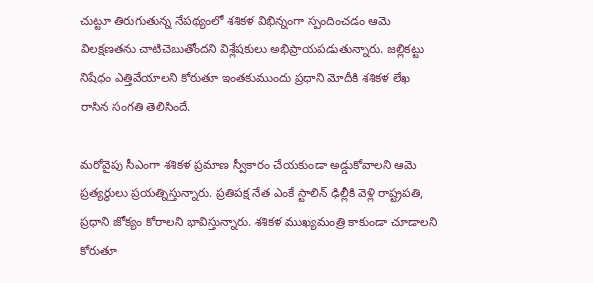చుట్టూ తిరుగుతున్న నేపథ్యంలో శశికళ విభిన్నంగా స్పందించడం ఆమె విలక్షణతను చాటిచెబుతోందని విశ్లేషకులు అభిప్రాయపడుతున్నారు. జల్లికట్టు నిషేధం ఎత్తివేయాలని కోరుతూ ఇంతకుముందు ప్రధాని మోదీకి శశికళ లేఖ రాసిన సంగతి తెలిసిందే.

మరోవైపు సీఎంగా శశికళ ప్రమాణ స్వీకారం చేయకుండా అడ్డుకోవాలని ఆమె ప్రత్యర్థులు ప్రయత్నిస్తున్నారు. ప్రతిపక్ష నేత ఎంకే స్టాలిన్ ఢిల్లీకి వెళ్లి రాష్ట్రపతి, ప్రధాని జోక్యం కోరాలని భావిస్తున్నారు. శశికళ ముఖ్యమంత్రి కాకుండా చూడాలని కోరుతూ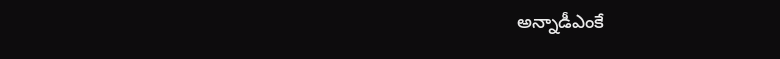అన్నాడీఎంకే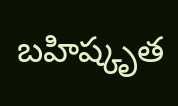బహిష్కృత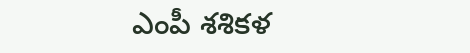ఎంపీ శశికళ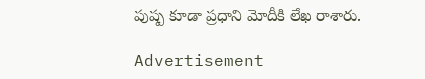పుష్ప కూడా ప్రధాని మోదీకి లేఖ రాశారు.

Advertisement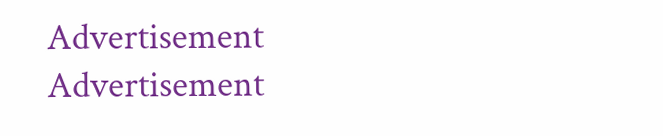Advertisement
Advertisement